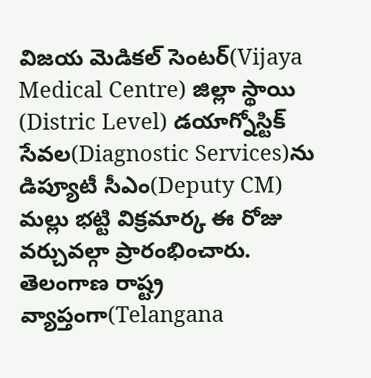విజయ మెడికల్ సెంటర్(Vijaya Medical Centre) జిల్లా స్థాయి (Distric Level) డయాగ్నోస్టిక్ సేవల(Diagnostic Services)ను డిప్యూటీ సీఎం(Deputy CM) మల్లు భట్టి విక్రమార్క ఈ రోజు వర్చువల్గా ప్రారంభించారు. తెలంగాణ రాష్ట్ర వ్యాప్తంగా(Telangana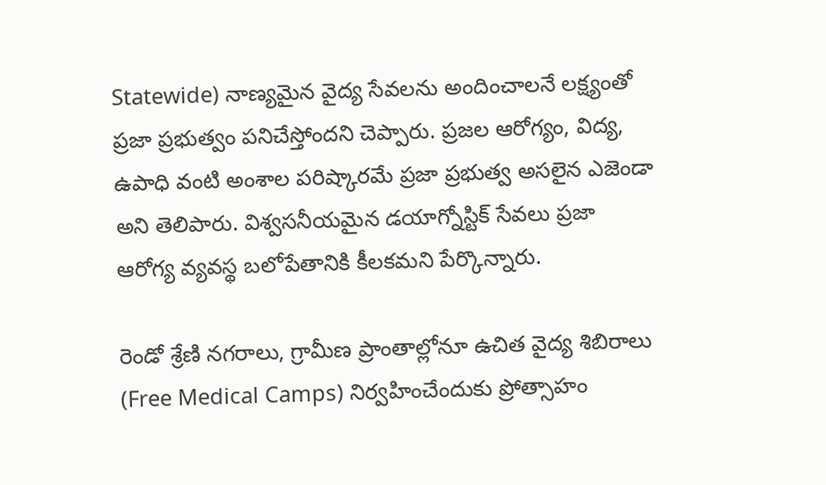Statewide) నాణ్యమైన వైద్య సేవలను అందించాలనే లక్ష్యంతో ప్రజా ప్రభుత్వం పనిచేస్తోందని చెప్పారు. ప్రజల ఆరోగ్యం, విద్య, ఉపాధి వంటి అంశాల పరిష్కారమే ప్రజా ప్రభుత్వ అసలైన ఎజెండా అని తెలిపారు. విశ్వసనీయమైన డయాగ్నోస్టిక్ సేవలు ప్రజా ఆరోగ్య వ్యవస్థ బలోపేతానికి కీలకమని పేర్కొన్నారు.

రెండో శ్రేణి నగరాలు, గ్రామీణ ప్రాంతాల్లోనూ ఉచిత వైద్య శిబిరాలు (Free Medical Camps) నిర్వహించేందుకు ప్రోత్సాహం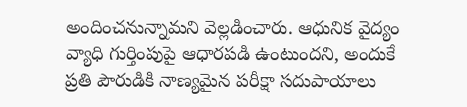అందించనున్నామని వెల్లడించారు. ఆధునిక వైద్యం వ్యాధి గుర్తింపుపై ఆధారపడి ఉంటుందని, అందుకే ప్రతి పౌరుడికి నాణ్యమైన పరీక్షా సదుపాయాలు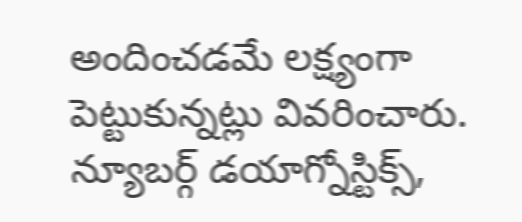అందించడమే లక్ష్యంగా పెట్టుకున్నట్లు వివరించారు. న్యూబర్గ్ డయాగ్నోస్టిక్స్,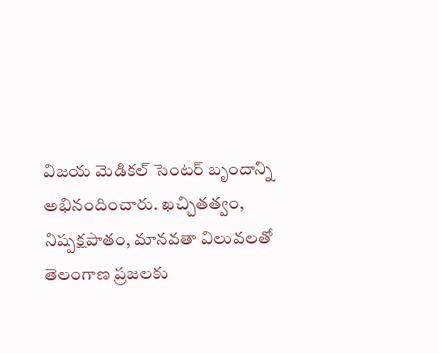విజయ మెడికల్ సెంటర్ బృందాన్ని అభినందించారు. ఖచ్చితత్వం, నిష్పక్షపాతం, మానవతా విలువలతో తెలంగాణ ప్రజలకు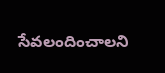సేవలందించాలని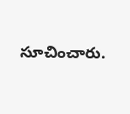సూచించారు.